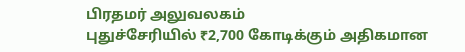பிரதமர் அலுவலகம்
புதுச்சேரியில் ₹2,700 கோடிக்கும் அதிகமான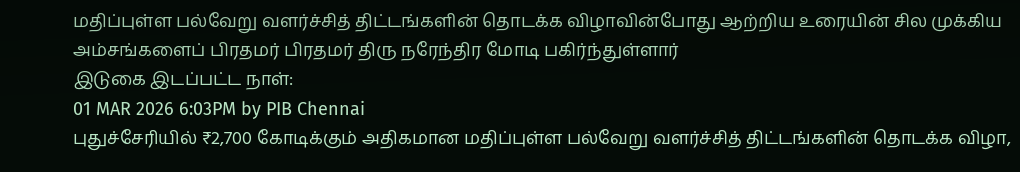மதிப்புள்ள பல்வேறு வளர்ச்சித் திட்டங்களின் தொடக்க விழாவின்போது ஆற்றிய உரையின் சில முக்கிய அம்சங்களைப் பிரதமர் பிரதமர் திரு நரேந்திர மோடி பகிர்ந்துள்ளார்
இடுகை இடப்பட்ட நாள்:
01 MAR 2026 6:03PM by PIB Chennai
புதுச்சேரியில் ₹2,700 கோடிக்கும் அதிகமான மதிப்புள்ள பல்வேறு வளர்ச்சித் திட்டங்களின் தொடக்க விழா,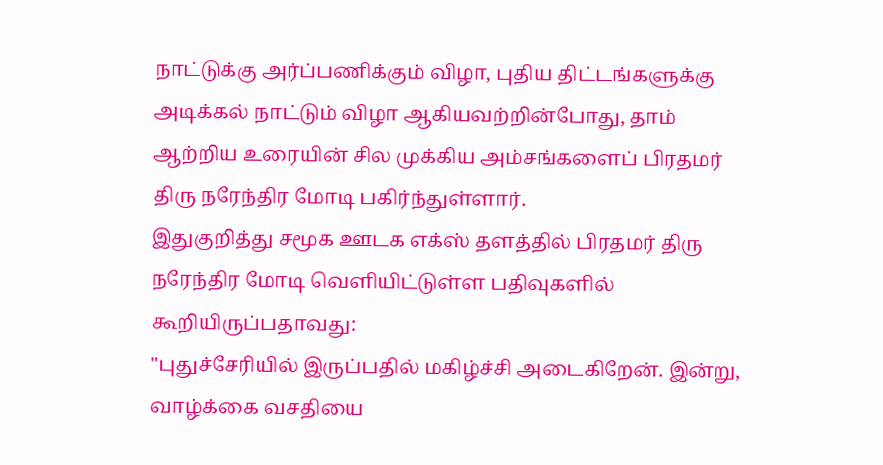நாட்டுக்கு அர்ப்பணிக்கும் விழா, புதிய திட்டங்களுக்கு அடிக்கல் நாட்டும் விழா ஆகியவற்றின்போது, தாம் ஆற்றிய உரையின் சில முக்கிய அம்சங்களைப் பிரதமர் திரு நரேந்திர மோடி பகிர்ந்துள்ளார்.
இதுகுறித்து சமூக ஊடக எக்ஸ் தளத்தில் பிரதமர் திரு நரேந்திர மோடி வெளியிட்டுள்ள பதிவுகளில் கூறியிருப்பதாவது:
"புதுச்சேரியில் இருப்பதில் மகிழ்ச்சி அடைகிறேன். இன்று, வாழ்க்கை வசதியை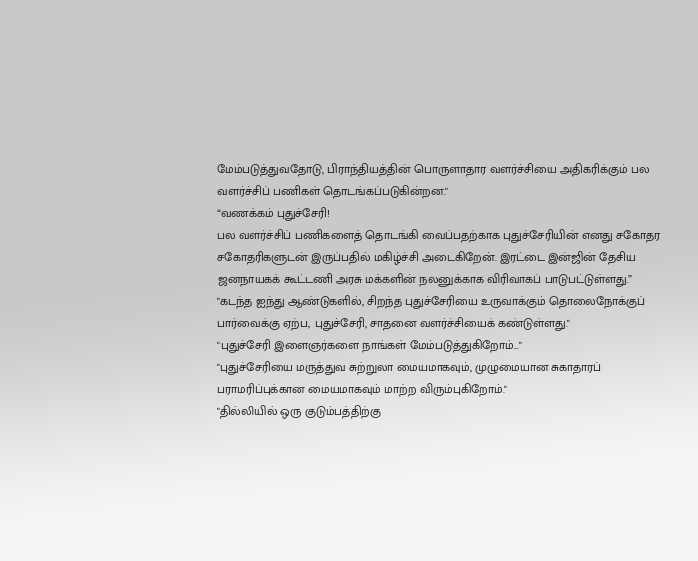மேம்படுத்துவதோடு, பிராந்தியத்தின் பொருளாதார வளர்ச்சியை அதிகரிக்கும் பல வளர்ச்சிப் பணிகள் தொடங்கப்படுகின்றன."
“வணக்கம் புதுச்சேரி!
பல வளர்ச்சிப் பணிகளைத் தொடங்கி வைப்பதற்காக புதுச்சேரியின் எனது சகோதர சகோதரிகளுடன் இருப்பதில் மகிழ்ச்சி அடைகிறேன். இரட்டை இன்ஜின் தேசிய ஜனநாயகக் கூட்டணி அரசு மக்களின் நலனுக்காக விரிவாகப் பாடுபட்டுள்ளது.”
"கடந்த ஐந்து ஆண்டுகளில், சிறந்த புதுச்சேரியை உருவாக்கும் தொலைநோக்குப் பார்வைக்கு ஏற்ப, புதுச்சேரி, சாதனை வளர்ச்சியைக் கண்டுள்ளது."
"புதுச்சேரி இளைஞர்களை நாங்கள் மேம்படுத்துகிறோம்..."
"புதுச்சேரியை மருத்துவ சுற்றுலா மையமாகவும், முழுமையான சுகாதாரப் பராமரிப்புக்கான மையமாகவும் மாற்ற விரும்புகிறோம்."
"தில்லியில் ஒரு குடும்பத்திற்கு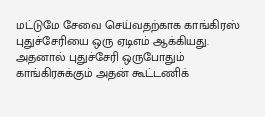மட்டுமே சேவை செய்வதற்காக காங்கிரஸ் புதுச்சேரியை ஒரு ஏடிஎம் ஆக்கியது. அதனால் புதுச்சேரி ஒருபோதும் காங்கிரசுக்கும் அதன் கூட்டணிக்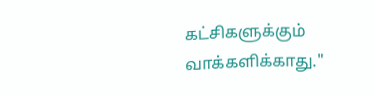கட்சிகளுக்கும் வாக்களிக்காது."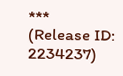***
(Release ID: 2234237)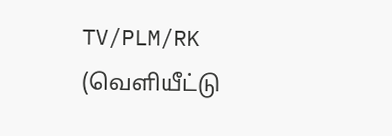TV/PLM/RK
(வெளியீட்டு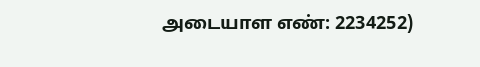அடையாள எண்: 2234252)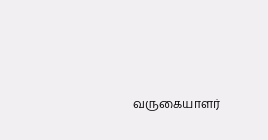வருகையாளர்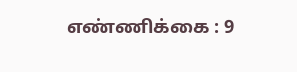எண்ணிக்கை : 9